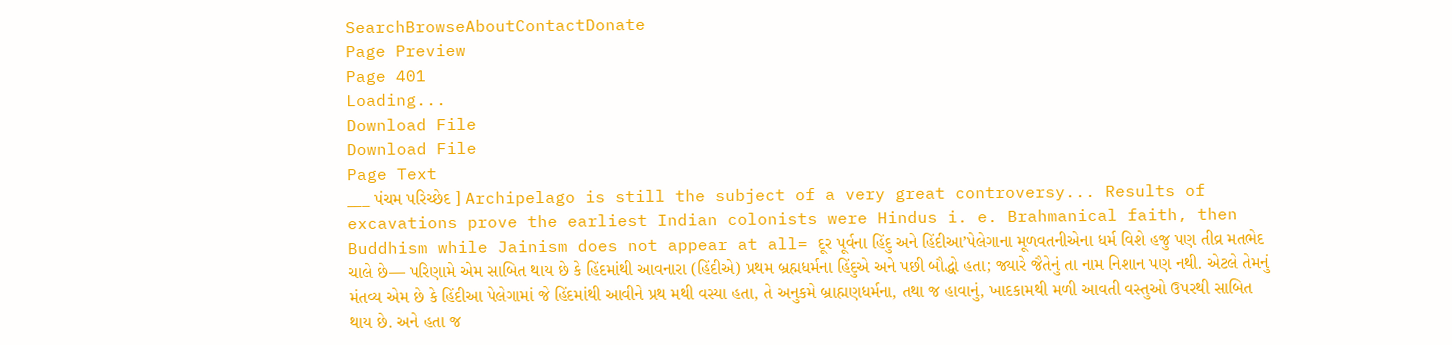SearchBrowseAboutContactDonate
Page Preview
Page 401
Loading...
Download File
Download File
Page Text
___ પંચમ પરિચ્છેદ ] Archipelago is still the subject of a very great controversy... Results of excavations prove the earliest Indian colonists were Hindus i. e. Brahmanical faith, then Buddhism while Jainism does not appear at all= દૂર પૂર્વના હિંદુ અને હિંદીઆ’પેલેગાના મૂળવતનીએના ધર્મ વિશે હજુ પણ તીવ્ર મતભેદ ચાલે છે— પરિણામે એમ સાબિત થાય છે કે હિંદમાંથી આવનારા (હિંદીએ) પ્રથમ બ્રહ્મધર્મના હિંદુએ અને પછી બૌદ્ધો હતા; જ્યારે જૈતેનું તા નામ નિશાન પણ નથી. એટલે તેમનું મંતવ્ય એમ છે કે હિંદીઆ પેલેગામાં જે હિંદમાંથી આવીને પ્રથ મથી વસ્યા હતા, તે અનુકમે બ્રાહ્મણધર્મના, તથા જ હાવાનું, ખાદકામથી મળી આવતી વસ્તુઓ ઉપરથી સાબિત થાય છે. અને હતા જ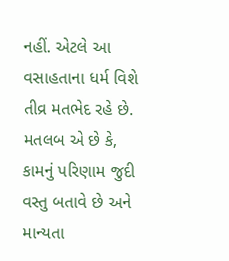નહીં. એટલે આ વસાહતાના ધર્મ વિશે તીવ્ર મતભેદ રહે છે. મતલબ એ છે કે, કામનું પરિણામ જુદી વસ્તુ બતાવે છે અને માન્યતા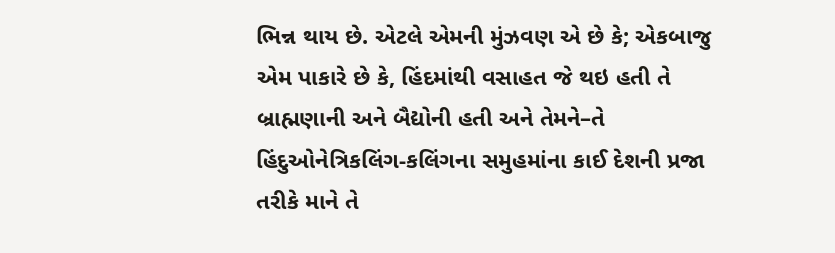ભિન્ન થાય છે. એટલે એમની મુંઝવણ એ છે કે; એકબાજુ એમ પાકારે છે કે, હિંદમાંથી વસાહત જે થઇ હતી તે બ્રાહ્મણાની અને બૈદ્યોની હતી અને તેમને–તે હિંદુઓનેત્રિકલિંગ-કલિંગના સમુહમાંના કાઈ દેશની પ્રજા તરીકે માને તે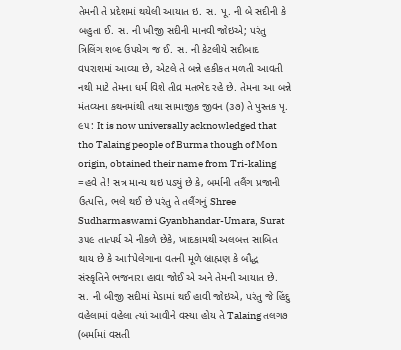તેમની તે પ્રદેશમાં થયેલી આયાત ઇ. સ. પૂ. ની બે સદીની કે બહુતા ઈ. સ. ની ખીજી સદીની માનવી જોઇએ; પરંતુ ત્રિલિંગ શબ્દ ઉપયેગ જ ઈ. સ. ની કેટલીયે સદીબાદ વપરાશમાં આવ્યા છે, એટલે તે બન્ને હકીકત મળતી આવતી નથી માટે તેમના ધર્મ વિશે તીવ્ર મતભેદ રહે છે. તેમના આ બન્ને મંતવ્યના કથનમાંથી તથા સામાજીક જીવન (૩૭) તે પુસ્તક પૃ. ૯૫: It is now universally acknowledged that tho Talaing people of Burma though of Mon origin, obtained their name from Tri-kaling =હવે તે! સત્ર માન્ય થઇ પડ્યું છે કે, બર્માની તલૈંગ પ્રજાની ઉત્પત્તિ, ભલે થઈ છે પરંતુ તે તલૈંગનું Shree Sudharmaswami Gyanbhandar-Umara, Surat ૩૫૯ તાત્પર્ય એ નીકળે છેકે, ખાદકામથી અલબત્ત સાબિત થાય છે કે આ†પેલેગાના વતની મૂળે બ્રાહ્મણ કે બૌદ્ધ સંસ્કૃતિને ભજનારા હાવા જોઈ એ અને તેમની આયાત છે. સ. ની બીજી સદીમાં મેડામાં થઈ હાવી જોઇએ, પરંતુ જે હિંદુ વહેલામાં વહેલા ત્યાં આવીને વસ્યા હોય તે Talaing તલગ૭ (બર્મામાં વસતી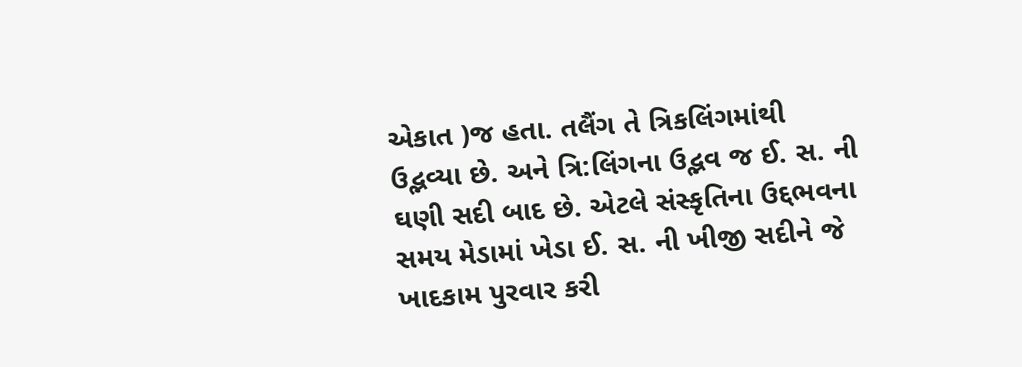એકાત )જ હતા. તલૈંગ તે ત્રિકલિંગમાંથી ઉદ્ભવ્યા છે. અને ત્રિ:લિંગના ઉદ્ભવ જ ઈ. સ. ની ઘણી સદી બાદ છે. એટલે સંસ્કૃતિના ઉદ્દભવના સમય મેડામાં ખેડા ઈ. સ. ની ખીજી સદીને જે ખાદકામ પુરવાર કરી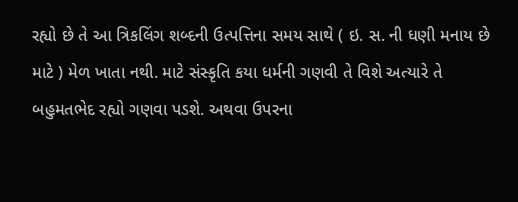રહ્યો છે તે આ ત્રિકલિંગ શબ્દની ઉત્પત્તિના સમય સાથે ( ઇ. સ. ની ધણી મનાય છે માટે ) મેળ ખાતા નથી. માટે સંસ્કૃતિ કયા ધર્મની ગણવી તે વિશે અત્યારે તે બહુમતભેદ રહ્યો ગણવા પડશે. અથવા ઉપરના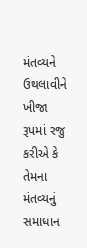મંતવ્યને ઉથલાવીને ખીજા રૂપમાં રજુ કરીએ કે તેમના મંતવ્યનું સમાધાન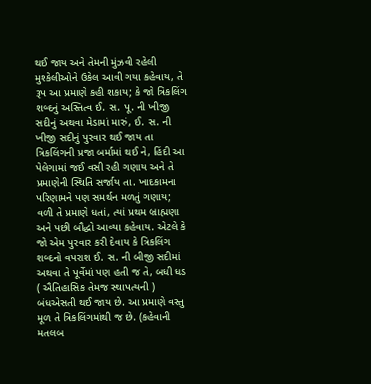થઈ જાય અને તેમની મુંઝવી રહેલી મુશ્કેલીઓને ઉકેલ આવી ગયા કહેવાય, તે રૂપ આ પ્રમાણે કહી શકાય; કે જો ત્રિકલિંગ શબ્દનું અસ્તિત્વ ઈ. સ. પૂ. ની ખીજી સદીનું અથવા મેડામાં મારું, ઈ. સ. ની ખીજી સદીનું પુરવાર થઈ જાય તા ત્રિકલિંગની પ્રજા બર્મામાં થઈ ને, હિંદી આ પેલેગામાં જઈ વસી રહી ગણાય અને તે પ્રમાણેની સ્થિતિ સર્જાય તા. ખાદકામના પરિણામને પણ સમર્થન મળતું ગણાય; વળી તે પ્રમાણે ધતાં, ત્યાં પ્રથમ બ્રાહ્મણા અને પછી બૌદ્ધો આવ્યા કહેવાય. એટલે કે જો એમ પુરવાર કરી દેવાય કે ત્રિકલિંગ શબ્દનો વપરાશ ઈ. સ. ની બીજી સદીમાં અથવા તે પૂર્વેમાં પણ હતી જ તે, બધી ધડ ( ઐતિહાસિક તેમજ સ્થાપત્યની ) બંધએસતી થઈ જાય છે. આ પ્રમાણે વસ્તુ મૂળ તે ત્રિકલિંગમાંથી જ છે. (કહેવાની મતલબ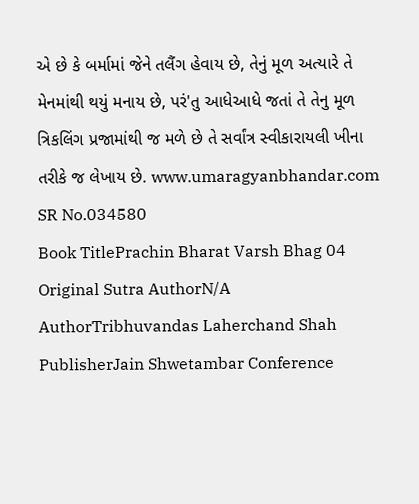એ છે કે બર્મામાં જેને તલૈંગ હેવાય છે, તેનું મૂળ અત્યારે તે મેનમાંથી થયું મનાય છે, પરં'તુ આધેઆધે જતાં તે તેનુ મૂળ ત્રિકલિંગ પ્રજામાંથી જ મળે છે તે સર્વાંત્ર સ્વીકારાયલી ખીના તરીકે જ લેખાય છે. www.umaragyanbhandar.com
SR No.034580
Book TitlePrachin Bharat Varsh Bhag 04
Original Sutra AuthorN/A
AuthorTribhuvandas Laherchand Shah
PublisherJain Shwetambar Conference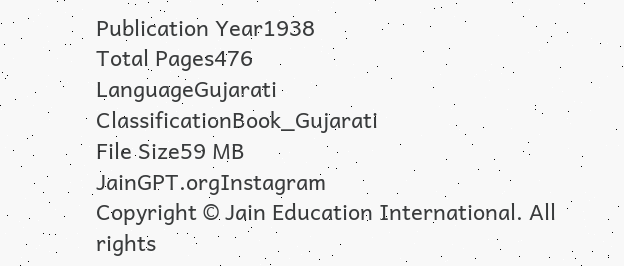Publication Year1938
Total Pages476
LanguageGujarati
ClassificationBook_Gujarati
File Size59 MB
JainGPT.orgInstagram
Copyright © Jain Education International. All rights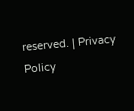reserved. | Privacy Policy